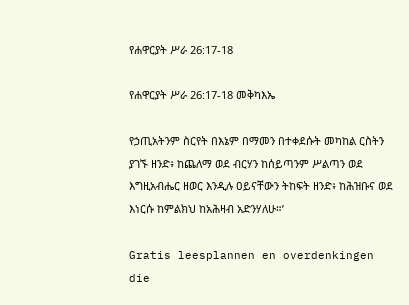የሐዋርያት ሥራ 26:17-18

የሐዋርያት ሥራ 26:17-18 መቅካእኤ

የኃጢአትንም ስርየት በእኔም በማመን በተቀደሱት መካከል ርስትን ያገኙ ዘንድ፥ ከጨለማ ወደ ብርሃን ከሰይጣንም ሥልጣን ወደ እግዚአብሔር ዘወር እንዲሉ ዐይናቸውን ትከፍት ዘንድ፥ ከሕዝቡና ወደ እነርሱ ከምልክህ ከአሕዛብ አድንሃለሁ።’

Gratis leesplannen en overdenkingen die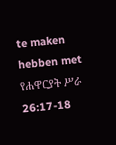te maken hebben met የሐዋርያት ሥራ 26:17-18